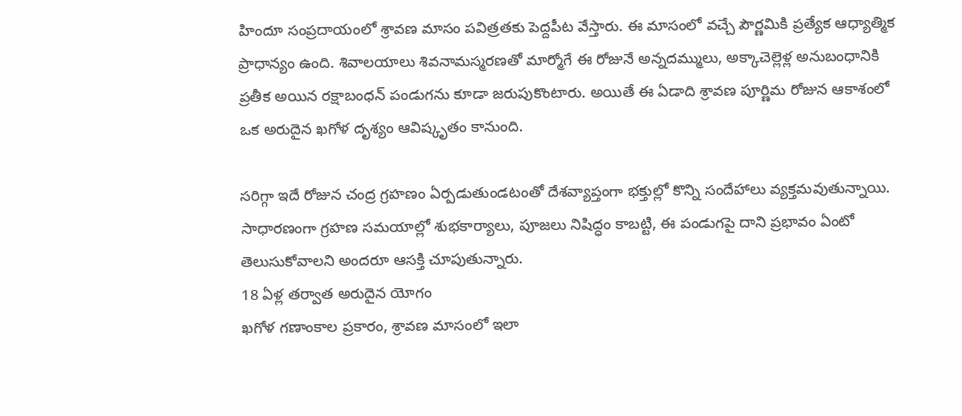హిందూ సంప్రదాయంలో శ్రావణ మాసం పవిత్రతకు పెద్దపీట వేస్తారు. ఈ మాసంలో వచ్చే పౌర్ణమికి ప్రత్యేక ఆధ్యాత్మిక ప్రాధాన్యం ఉంది. శివాలయాలు శివనామస్మరణతో మార్మోగే ఈ రోజునే అన్నదమ్ములు, అక్కాచెల్లెళ్ల అనుబంధానికి ప్రతీక అయిన రక్షాబంధన్ పండుగను కూడా జరుపుకొంటారు. అయితే ఈ ఏడాది శ్రావణ పూర్ణిమ రోజున ఆకాశంలో ఒక అరుదైన ఖగోళ దృశ్యం ఆవిష్కృతం కానుంది.

సరిగ్గా ఇదే రోజున చంద్ర గ్రహణం ఏర్పడుతుండటంతో దేశవ్యాప్తంగా భక్తుల్లో కొన్ని సందేహాలు వ్యక్తమవుతున్నాయి. సాధారణంగా గ్రహణ సమయాల్లో శుభకార్యాలు, పూజలు నిషిద్ధం కాబట్టి, ఈ పండుగపై దాని ప్రభావం ఏంటో తెలుసుకోవాలని అందరూ ఆసక్తి చూపుతున్నారు.
18 ఏళ్ల తర్వాత అరుదైన యోగం
ఖగోళ గణాంకాల ప్రకారం, శ్రావణ మాసంలో ఇలా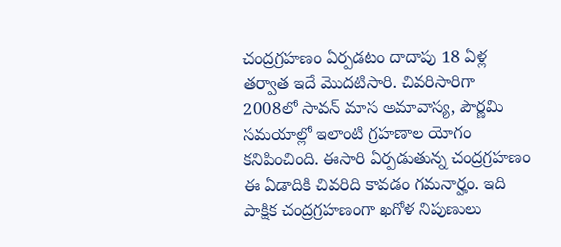చంద్రగ్రహణం ఏర్పడటం దాదాపు 18 ఏళ్ల తర్వాత ఇదే మొదటిసారి. చివరిసారిగా 2008లో సావన్ మాస అమావాస్య, పౌర్ణమి సమయాల్లో ఇలాంటి గ్రహణాల యోగం కనిపించింది. ఈసారి ఏర్పడుతున్న చంద్రగ్రహణం ఈ ఏడాదికి చివరిది కావడం గమనార్హం. ఇది పాక్షిక చంద్రగ్రహణంగా ఖగోళ నిపుణులు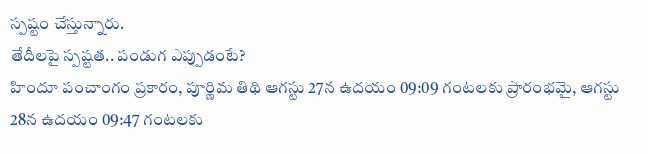స్పష్టం చేస్తున్నారు.
తేదీలపై స్పష్టత.. పండుగ ఎప్పుడంటే?
హిందూ పంచాంగం ప్రకారం, పూర్ణిమ తిథి ఆగస్టు 27న ఉదయం 09:09 గంటలకు ప్రారంభమై, ఆగస్టు 28న ఉదయం 09:47 గంటలకు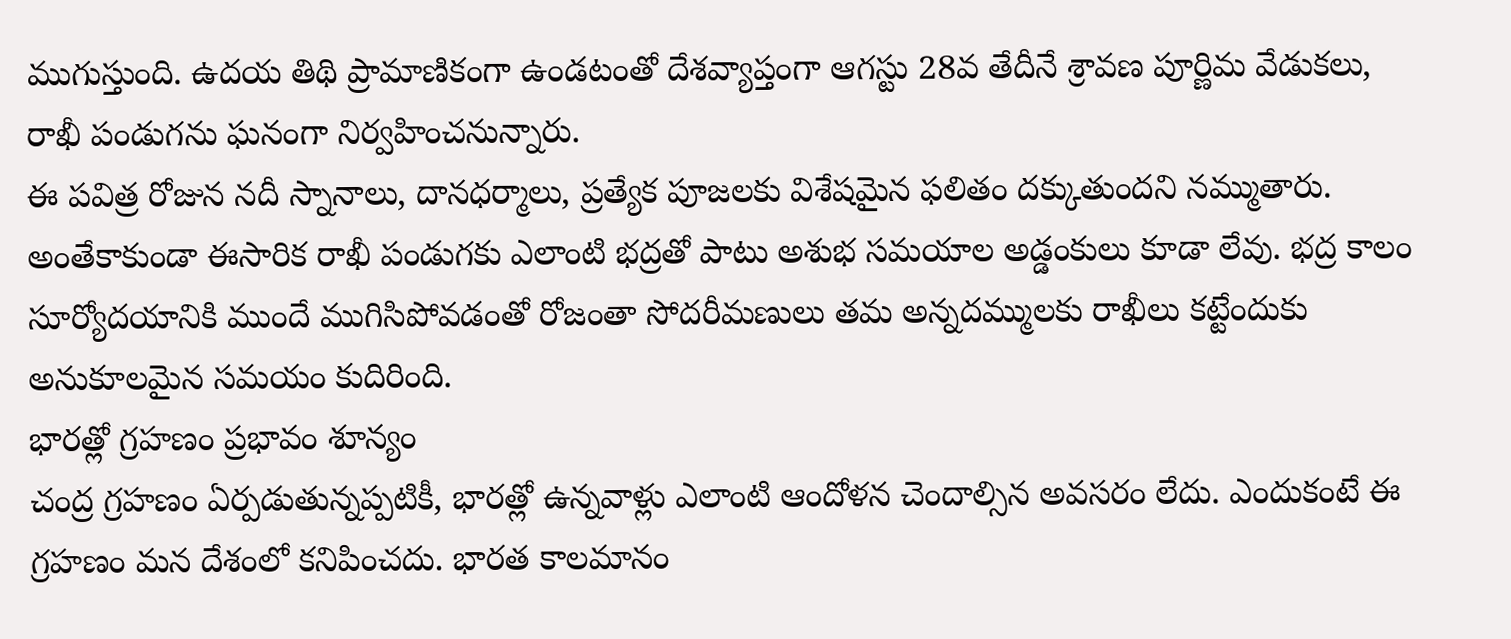ముగుస్తుంది. ఉదయ తిథి ప్రామాణికంగా ఉండటంతో దేశవ్యాప్తంగా ఆగస్టు 28వ తేదీనే శ్రావణ పూర్ణిమ వేడుకలు, రాఖీ పండుగను ఘనంగా నిర్వహించనున్నారు.
ఈ పవిత్ర రోజున నదీ స్నానాలు, దానధర్మాలు, ప్రత్యేక పూజలకు విశేషమైన ఫలితం దక్కుతుందని నమ్ముతారు. అంతేకాకుండా ఈసారిక రాఖీ పండుగకు ఎలాంటి భద్రతో పాటు అశుభ సమయాల అడ్డంకులు కూడా లేవు. భద్ర కాలం సూర్యోదయానికి ముందే ముగిసిపోవడంతో రోజంతా సోదరీమణులు తమ అన్నదమ్ములకు రాఖీలు కట్టేందుకు అనుకూలమైన సమయం కుదిరింది.
భారత్లో గ్రహణం ప్రభావం శూన్యం
చంద్ర గ్రహణం ఏర్పడుతున్నప్పటికీ, భారత్లో ఉన్నవాళ్లు ఎలాంటి ఆందోళన చెందాల్సిన అవసరం లేదు. ఎందుకంటే ఈ గ్రహణం మన దేశంలో కనిపించదు. భారత కాలమానం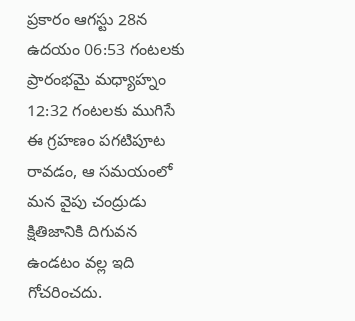ప్రకారం ఆగస్టు 28న ఉదయం 06:53 గంటలకు ప్రారంభమై మధ్యాహ్నం 12:32 గంటలకు ముగిసే ఈ గ్రహణం పగటిపూట రావడం, ఆ సమయంలో మన వైపు చంద్రుడు క్షితిజానికి దిగువన ఉండటం వల్ల ఇది గోచరించదు.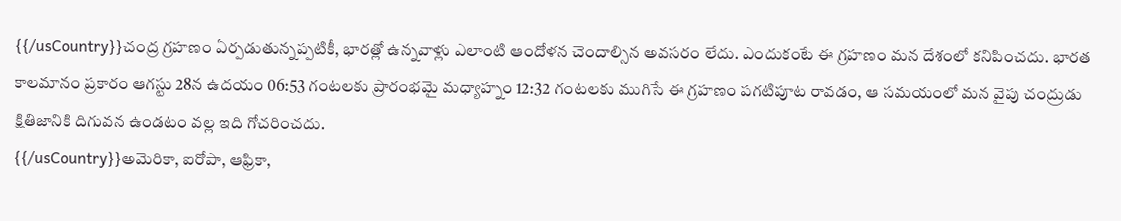{{/usCountry}}చంద్ర గ్రహణం ఏర్పడుతున్నప్పటికీ, భారత్లో ఉన్నవాళ్లు ఎలాంటి ఆందోళన చెందాల్సిన అవసరం లేదు. ఎందుకంటే ఈ గ్రహణం మన దేశంలో కనిపించదు. భారత కాలమానం ప్రకారం ఆగస్టు 28న ఉదయం 06:53 గంటలకు ప్రారంభమై మధ్యాహ్నం 12:32 గంటలకు ముగిసే ఈ గ్రహణం పగటిపూట రావడం, ఆ సమయంలో మన వైపు చంద్రుడు క్షితిజానికి దిగువన ఉండటం వల్ల ఇది గోచరించదు.
{{/usCountry}}అమెరికా, ఐరోపా, ఆఫ్రికా,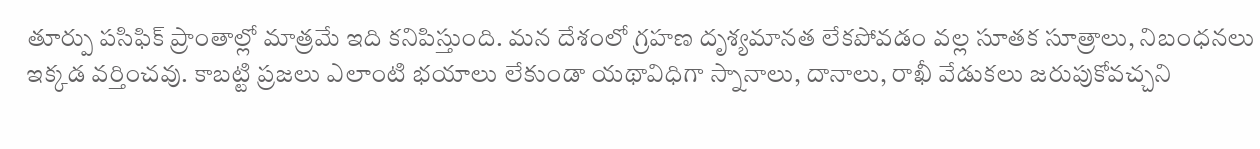తూర్పు పసిఫిక్ ప్రాంతాల్లో మాత్రమే ఇది కనిపిస్తుంది. మన దేశంలో గ్రహణ దృశ్యమానత లేకపోవడం వల్ల సూతక సూత్రాలు, నిబంధనలు ఇక్కడ వర్తించవు. కాబట్టి ప్రజలు ఎలాంటి భయాలు లేకుండా యథావిధిగా స్నానాలు, దానాలు, రాఖీ వేడుకలు జరుపుకోవచ్చని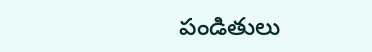పండితులు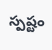స్పష్టం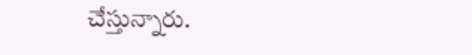చేస్తున్నారు.